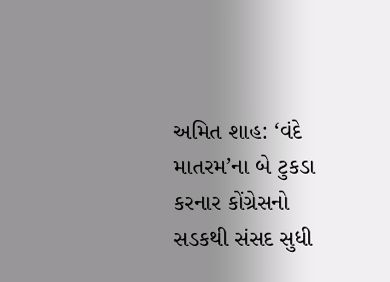અમિત શાહ: ‘વંદે માતરમ’ના બે ટુકડા કરનાર કોંગ્રેસનો સડકથી સંસદ સુધી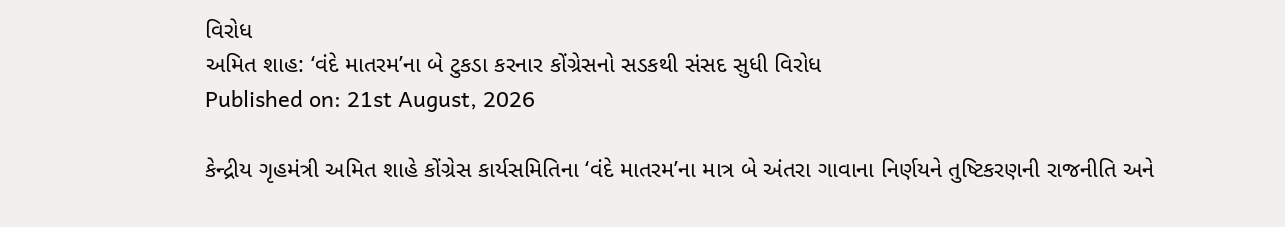વિરોધ
અમિત શાહ: ‘વંદે માતરમ’ના બે ટુકડા કરનાર કોંગ્રેસનો સડકથી સંસદ સુધી વિરોધ
Published on: 21st August, 2026

કેન્દ્રીય ગૃહમંત્રી અમિત શાહે કોંગ્રેસ કાર્યસમિતિના ‘વંદે માતરમ’ના માત્ર બે અંતરા ગાવાના નિર્ણયને તુષ્ટિકરણની રાજનીતિ અને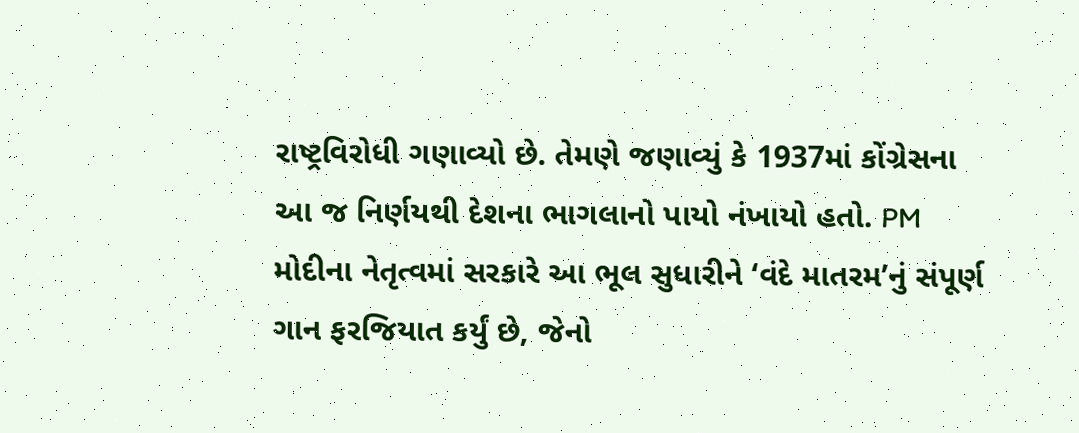રાષ્ટ્રવિરોધી ગણાવ્યો છે. તેમણે જણાવ્યું કે 1937માં કોંગ્રેસના આ જ નિર્ણયથી દેશના ભાગલાનો પાયો નંખાયો હતો. PM મોદીના નેતૃત્વમાં સરકારે આ ભૂલ સુધારીને ‘વંદે માતરમ’નું સંપૂર્ણ ગાન ફરજિયાત કર્યું છે, જેનો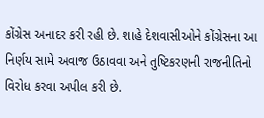કોંગ્રેસ અનાદર કરી રહી છે. શાહે દેશવાસીઓને કોંગ્રેસના આ નિર્ણય સામે અવાજ ઉઠાવવા અને તુષ્ટિકરણની રાજનીતિનો વિરોધ કરવા અપીલ કરી છે.